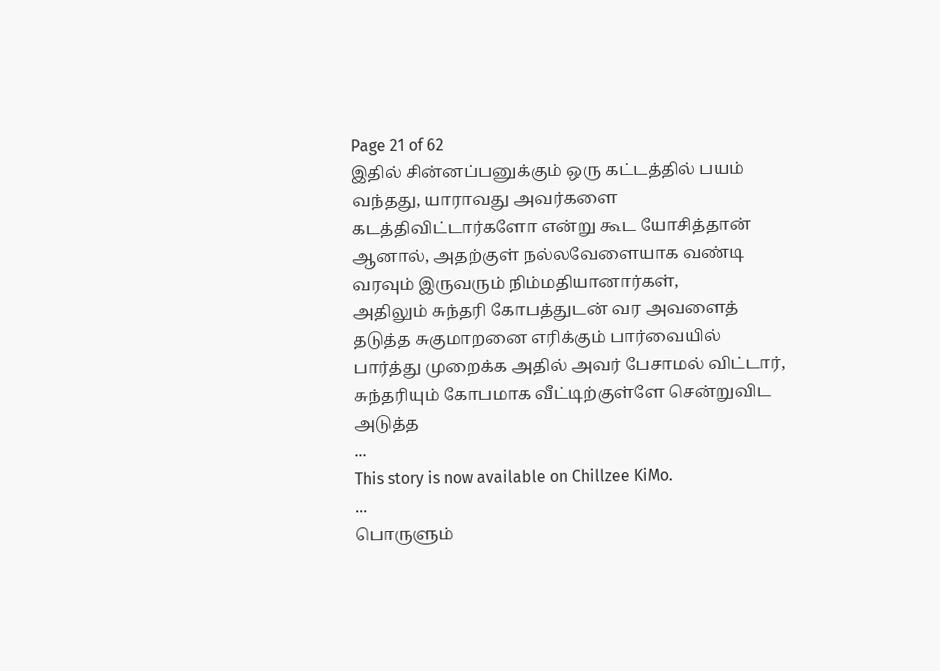Page 21 of 62
இதில் சின்னப்பனுக்கும் ஒரு கட்டத்தில் பயம் வந்தது, யாராவது அவர்களை கடத்திவிட்டார்களோ என்று கூட யோசித்தான் ஆனால், அதற்குள் நல்லவேளையாக வண்டி வரவும் இருவரும் நிம்மதியானார்கள்,
அதிலும் சுந்தரி கோபத்துடன் வர அவளைத் தடுத்த சுகுமாறனை எரிக்கும் பார்வையில் பார்த்து முறைக்க அதில் அவர் பேசாமல் விட்டார், சுந்தரியும் கோபமாக வீட்டிற்குள்ளே சென்றுவிட அடுத்த
...
This story is now available on Chillzee KiMo.
...
பொருளும்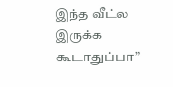இந்த வீட்ல இருக்க கூடாதுப்பா”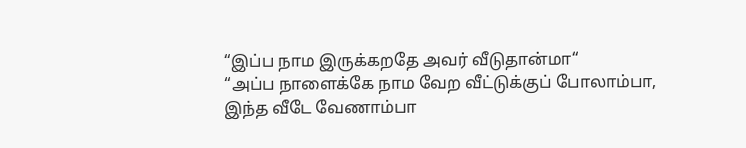“இப்ப நாம இருக்கறதே அவர் வீடுதான்மா“
“அப்ப நாளைக்கே நாம வேற வீட்டுக்குப் போலாம்பா, இந்த வீடே வேணாம்பா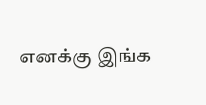எனக்கு இங்க